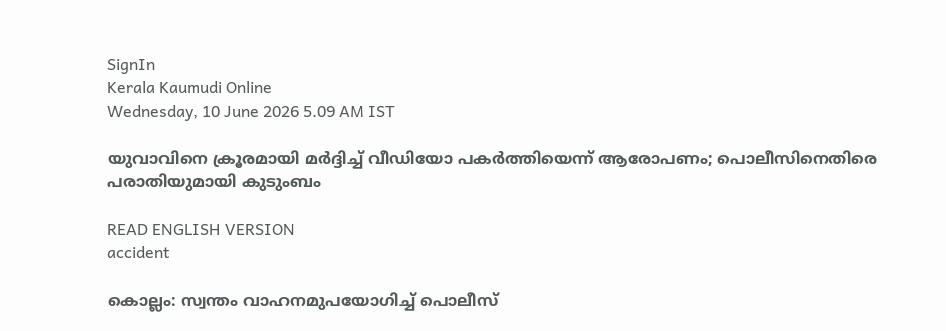SignIn
Kerala Kaumudi Online
Wednesday, 10 June 2026 5.09 AM IST

യുവാവിനെ ക്രൂരമായി മർദ്ദിച്ച് വീഡിയോ പകർത്തിയെന്ന് ആരോപണം; പൊലീസിനെതിരെ പരാതിയുമായി കുടുംബം

READ ENGLISH VERSION
accident

കൊല്ലം: സ്വന്തം വാഹനമുപയോഗിച്ച് പൊലീസ്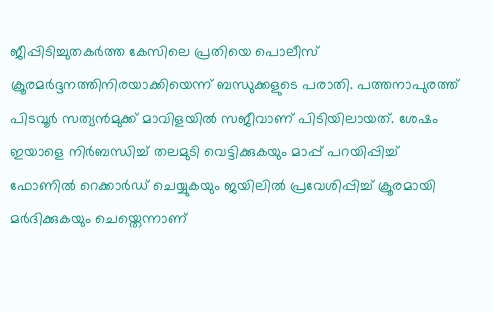ജീപ്പിടിച്ചുതകർത്ത കേസിലെ പ്രതിയെ പൊലീസ് ക്രൂരമർദ്ദനത്തിനിരയാക്കിയെന്ന് ബന്ധുക്കളുടെ പരാതി. പത്തനാപുരത്ത് പിടവൂർ സത്യൻമുക്ക് മാവിളയിൽ സജീവാണ് പിടിയിലായത്. ശേഷം ഇയാളെ നിർബന്ധിച്ച് തലമുടി വെട്ടിക്കുകയും മാപ്പ് പറയിപ്പിച്ച് ഫോണിൽ റെക്കാർഡ് ചെയ്യുകയും ജയിലിൽ പ്രവേശിപ്പിച്ച് ക്രൂരമായി മർദിക്കുകയും ചെയ്തെന്നാണ്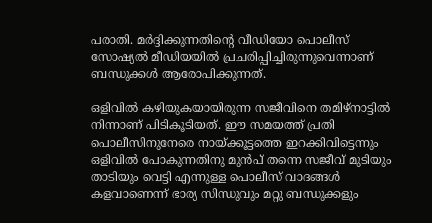പരാതി. മർദ്ദിക്കുന്നതിന്റെ വീഡിയോ പൊലീസ് സോഷ്യൽ മീഡിയയിൽ പ്രചരിപ്പിച്ചിരുന്നുവെന്നാണ് ബന്ധുക്കൾ ആരോപിക്കുന്നത്.

ഒളിവിൽ കഴിയുകയായിരുന്ന സജീവിനെ തമിഴ്നാട്ടിൽ നിന്നാണ് പിടികൂടിയത്. ഈ സമയത്ത് പ്രതി പൊലീസിനുനേരെ നായ്ക്കൂട്ടത്തെ ഇറക്കിവിട്ടെന്നും ഒളിവിൽ പോകുന്നതിനു മുൻപ് തന്നെ സജീവ് മുടിയും താടിയും വെട്ടി എന്നുള്ള പൊലീസ് വാദങ്ങൾ കളവാണെന്ന് ഭാര്യ സിന്ധുവും മറ്റു ബന്ധുക്കളും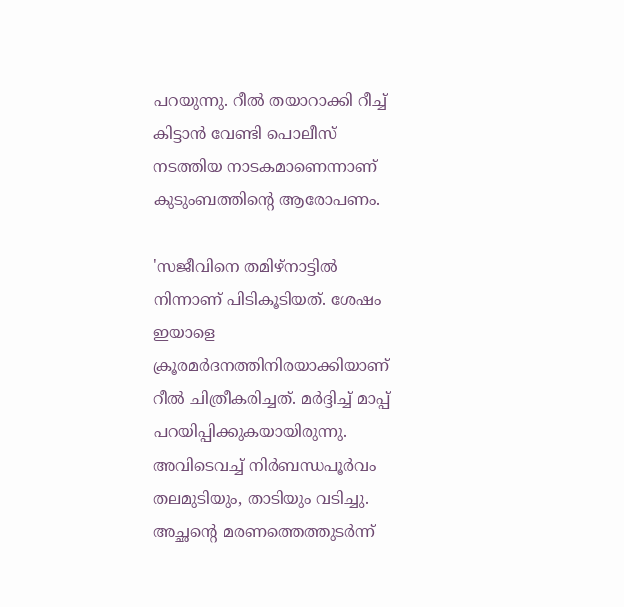പറയുന്നു. റീൽ തയാറാക്കി റീച്ച് കിട്ടാൻ വേണ്ടി പൊലീസ് നടത്തിയ നാടകമാണെന്നാണ് കുടുംബത്തിന്റെ ആരോപണം.

'സജീവിനെ തമിഴ്നാട്ടിൽ നിന്നാണ് പിടികൂടിയത്. ശേഷം ഇയാളെ ക്രൂരമർദനത്തിനിരയാക്കിയാണ് റീൽ ചിത്രീകരിച്ചത്. മർദ്ദിച്ച് മാപ്പ് പറയിപ്പിക്കുകയായിരുന്നു. അവിടെവച്ച് നിർബന്ധപൂർവം തലമുടിയും, താടിയും വടിച്ചു. അച്ഛന്റെ മരണത്തെത്തുടർന്ന്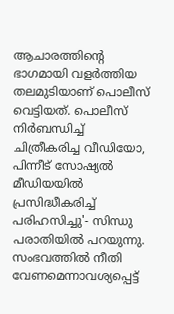ആചാരത്തിന്റെ ഭാഗമായി വളർത്തിയ തലമുടിയാണ് പൊലീസ് വെട്ടിയത്. പൊലീസ് നിർബന്ധിച്ച് ചിത്രീകരിച്ച വീഡിയോ, പിന്നീട് സോഷ്യൽ മീഡിയയിൽ പ്രസിദ്ധീകരിച്ച് പരിഹസിച്ചു'- സിന്ധു പരാതിയിൽ പറയുന്നു. സംഭവത്തിൽ നീതി വേണമെന്നാവശ്യപ്പെട്ട്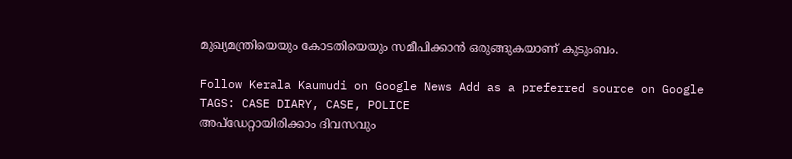മുഖ്യമന്ത്രിയെയും കോടതിയെയും സമീപിക്കാൻ ഒരുങ്ങുകയാണ് കുടുംബം.

Follow Kerala Kaumudi on Google News Add as a preferred source on Google
TAGS: CASE DIARY, CASE, POLICE
അപ്ഡേറ്റായിരിക്കാം ദിവസവും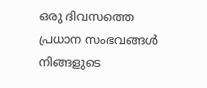ഒരു ദിവസത്തെ പ്രധാന സംഭവങ്ങൾ നിങ്ങളുടെ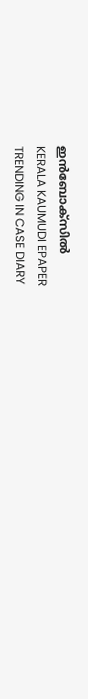ഇൻബോക്സിൽ
KERALA KAUMUDI EPAPER
TRENDING IN CASE DIARY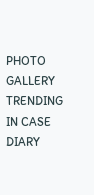PHOTO GALLERY
TRENDING IN CASE DIARY